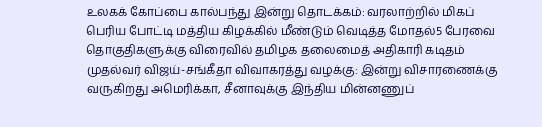உலகக் கோப்பை கால்பந்து இன்று தொடக்கம்: வரலாற்றில் மிகப் பெரிய போட்டி மத்திய கிழக்கில் மீண்டும் வெடித்த மோதல்5 பேரவை தொகுதிகளுக்கு விரைவில் தமிழக தலைமைத் அதிகாரி கடிதம் முதல்வர் விஜய்-சங்கீதா விவாகரத்து வழக்கு: இன்று விசாரணைக்கு வருகிறது அமெரிக்கா, சீனாவுக்கு இந்திய மின்னணுப்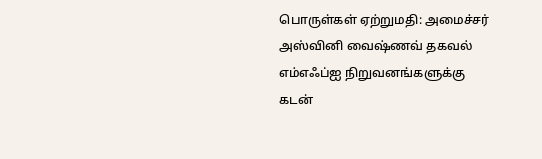பொருள்கள் ஏற்றுமதி: அமைச்சர் அஸ்வினி வைஷ்ணவ் தகவல் எம்எஃப்ஐ நிறுவனங்களுக்கு கடன்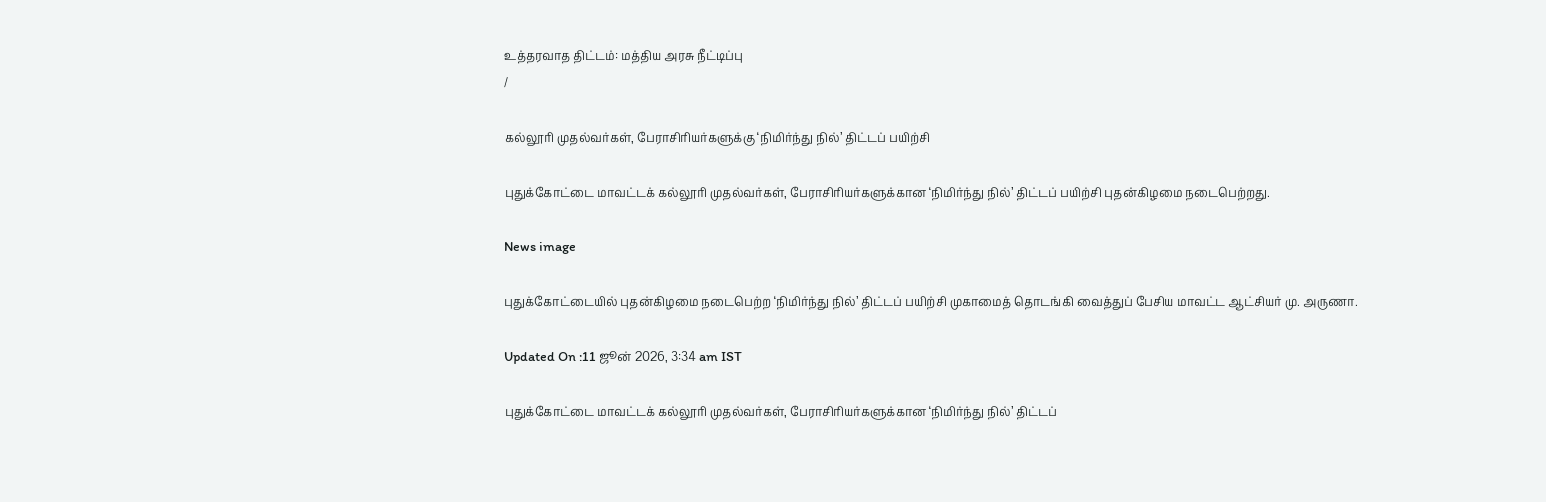உத்தரவாத திட்டம்: மத்திய அரசு நீட்டிப்பு
/

கல்லூரி முதல்வர்கள், பேராசிரியர்களுக்கு ‘நிமிர்ந்து நில்’ திட்டப் பயிற்சி

புதுக்கோட்டை மாவட்டக் கல்லூரி முதல்வர்கள், பேராசிரியர்களுக்கான ‘நிமிர்ந்து நில்’ திட்டப் பயிற்சி புதன்கிழமை நடைபெற்றது.

News image

புதுக்கோட்டையில் புதன்கிழமை நடைபெற்ற ‘நிமிர்ந்து நில்’ திட்டப் பயிற்சி முகாமைத் தொடங்கி வைத்துப் பேசிய மாவட்ட ஆட்சியர் மு. அருணா.

Updated On :11 ஜூன் 2026, 3:34 am IST

புதுக்கோட்டை மாவட்டக் கல்லூரி முதல்வர்கள், பேராசிரியர்களுக்கான ‘நிமிர்ந்து நில்’ திட்டப்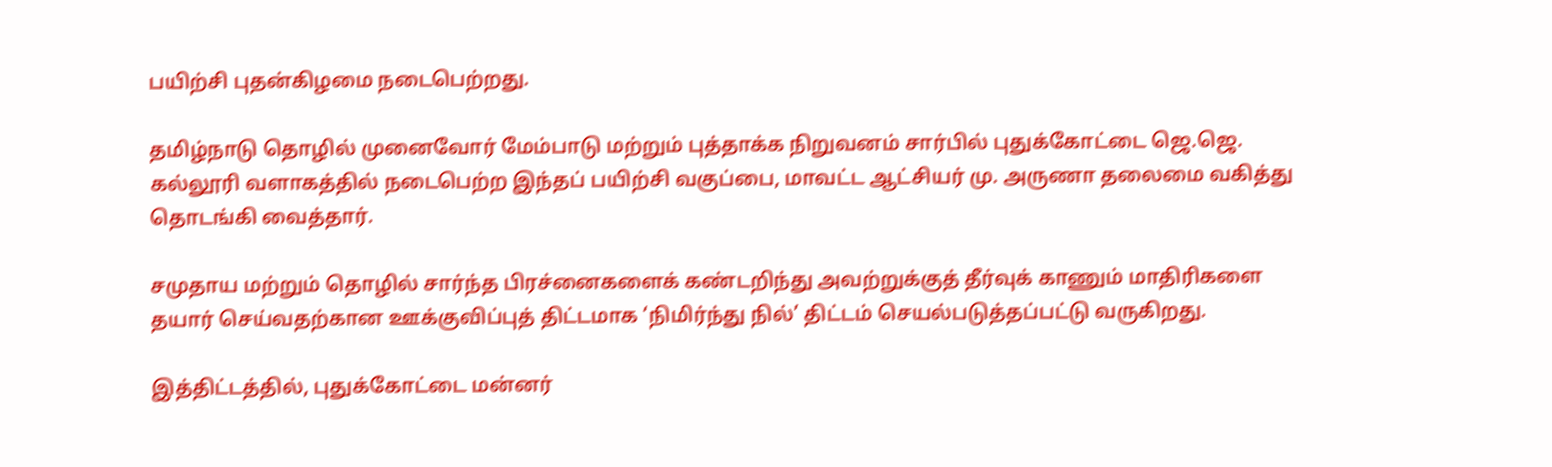பயிற்சி புதன்கிழமை நடைபெற்றது.

தமிழ்நாடு தொழில் முனைவோர் மேம்பாடு மற்றும் புத்தாக்க நிறுவனம் சார்பில் புதுக்கோட்டை ஜெ.ஜெ. கல்லூரி வளாகத்தில் நடைபெற்ற இந்தப் பயிற்சி வகுப்பை, மாவட்ட ஆட்சியர் மு. அருணா தலைமை வகித்து தொடங்கி வைத்தார்.

சமுதாய மற்றும் தொழில் சார்ந்த பிரச்னைகளைக் கண்டறிந்து அவற்றுக்குத் தீர்வுக் காணும் மாதிரிகளை தயார் செய்வதற்கான ஊக்குவிப்புத் திட்டமாக ‘நிமிர்ந்து நில்’ திட்டம் செயல்படுத்தப்பட்டு வருகிறது.

இத்திட்டத்தில், புதுக்கோட்டை மன்னர்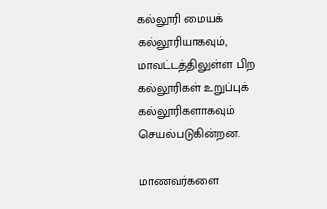கல்லூரி மையக் கல்லூரியாகவும், மாவட்டத்திலுள்ள பிற கல்லூரிகள் உறுப்புக் கல்லூரிகளாகவும் செயல்படுகின்றன.

மாணவர்களை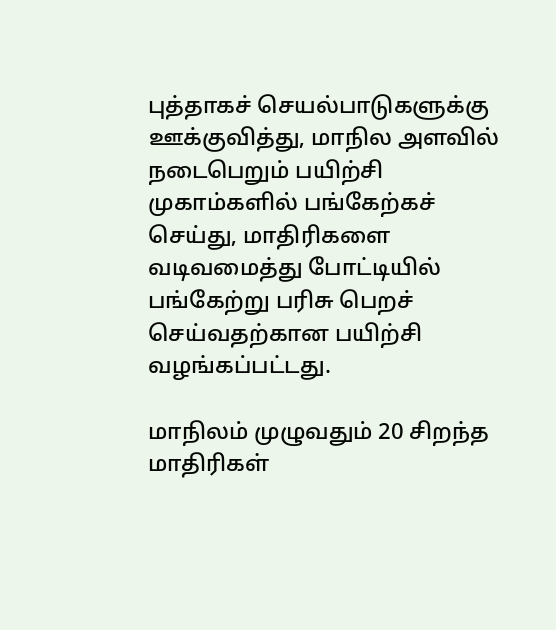புத்தாகச் செயல்பாடுகளுக்கு ஊக்குவித்து, மாநில அளவில் நடைபெறும் பயிற்சி முகாம்களில் பங்கேற்கச் செய்து, மாதிரிகளை வடிவமைத்து போட்டியில் பங்கேற்று பரிசு பெறச் செய்வதற்கான பயிற்சி வழங்கப்பட்டது.

மாநிலம் முழுவதும் 20 சிறந்த மாதிரிகள்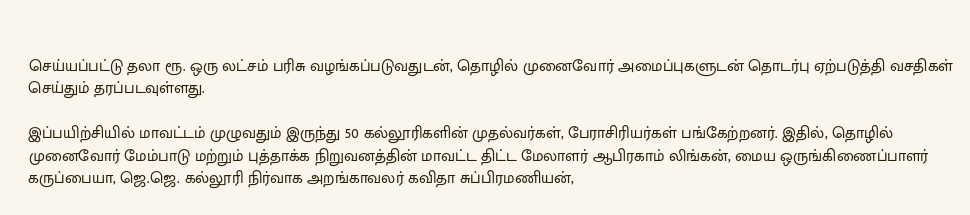செய்யப்பட்டு தலா ரூ. ஒரு லட்சம் பரிசு வழங்கப்படுவதுடன், தொழில் முனைவோர் அமைப்புகளுடன் தொடர்பு ஏற்படுத்தி வசதிகள் செய்தும் தரப்படவுள்ளது.

இப்பயிற்சியில் மாவட்டம் முழுவதும் இருந்து 50 கல்லூரிகளின் முதல்வர்கள், பேராசிரியர்கள் பங்கேற்றனர். இதில், தொழில் முனைவோர் மேம்பாடு மற்றும் புத்தாக்க நிறுவனத்தின் மாவட்ட திட்ட மேலாளர் ஆபிரகாம் லிங்கன், மைய ஒருங்கிணைப்பாளர் கருப்பையா, ஜெ.ஜெ. கல்லூரி நிர்வாக அறங்காவலர் கவிதா சுப்பிரமணியன்,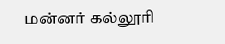மன்னர் கல்லூரி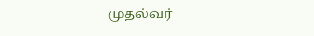முதல்வர்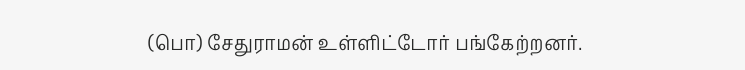(பொ) சேதுராமன் உள்ளிட்டோர் பங்கேற்றனர்.